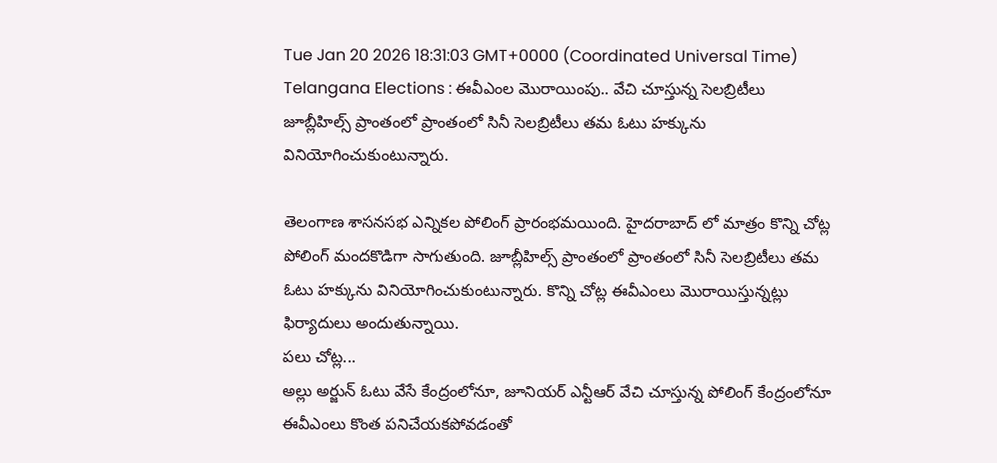Tue Jan 20 2026 18:31:03 GMT+0000 (Coordinated Universal Time)
Telangana Elections : ఈవీఎంల మొరాయింపు.. వేచి చూస్తున్న సెలబ్రిటీలు
జూబ్లీహిల్స్ ప్రాంతంలో ప్రాంతంలో సినీ సెలబ్రిటీలు తమ ఓటు హక్కును వినియోగించుకుంటున్నారు.

తెలంగాణ శాసనసభ ఎన్నికల పోలింగ్ ప్రారంభమయింది. హైదరాబాద్ లో మాత్రం కొన్ని చోట్ల పోలింగ్ మందకొడిగా సాగుతుంది. జూబ్లీహిల్స్ ప్రాంతంలో ప్రాంతంలో సినీ సెలబ్రిటీలు తమ ఓటు హక్కును వినియోగించుకుంటున్నారు. కొన్ని చోట్ల ఈవీఎంలు మొరాయిస్తున్నట్లు ఫిర్యాదులు అందుతున్నాయి.
పలు చోట్ల...
అల్లు అర్జున్ ఓటు వేసే కేంద్రంలోనూ, జూనియర్ ఎన్టీఆర్ వేచి చూస్తున్న పోలింగ్ కేంద్రంలోనూ ఈవీఎంలు కొంత పనిచేయకపోవడంతో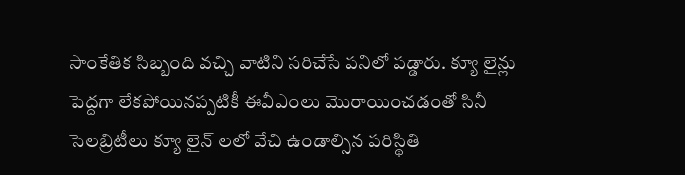సాంకేతిక సిబ్బంది వచ్చి వాటిని సరిచేసే పనిలో పడ్డారు. క్యూ లైన్లు పెద్దగా లేకపోయినప్పటికీ ఈవీఎంలు మొరాయించడంతో సినీ సెలబ్రిటీలు క్యూ లైన్ లలో వేచి ఉండాల్సిన పరిస్థితి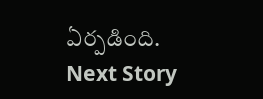ఏర్పడింది.
Next Story